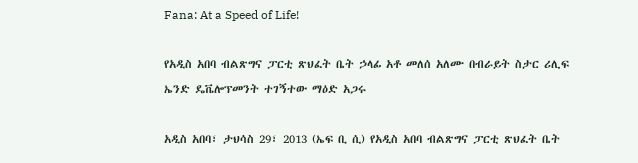Fana: At a Speed of Life!

የአዲስ አበባ ብልጽግና ፓርቲ ጽህፈት ቤት ኃላፊ አቶ መለሰ አለሙ በብራይት ስታር ሪሊፍ ኤንድ ዴቬሎፕመንት ተገኝተው ማዕድ አጋሩ

አዲስ አበባ፣ ታህሳስ 29፣ 2013 (ኤፍ ቢ ሲ) የአዲስ አበባ ብልጽግና ፓርቲ ጽህፈት ቤት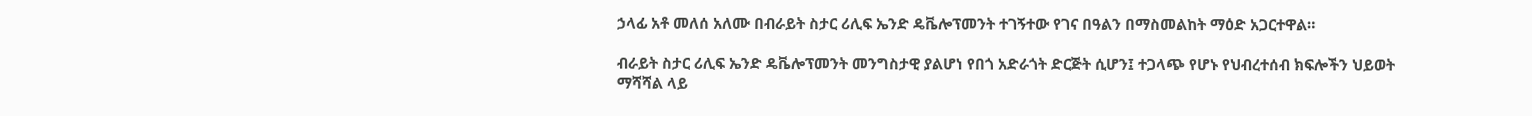ኃላፊ አቶ መለሰ አለሙ በብራይት ስታር ሪሊፍ ኤንድ ዴቬሎፕመንት ተገኝተው የገና በዓልን በማስመልከት ማዕድ አጋርተዋል።

ብራይት ስታር ሪሊፍ ኤንድ ዴቬሎፕመንት መንግስታዊ ያልሆነ የበጎ አድራጎት ድርጅት ሲሆን፤ ተጋላጭ የሆኑ የህብረተሰብ ክፍሎችን ህይወት ማሻሻል ላይ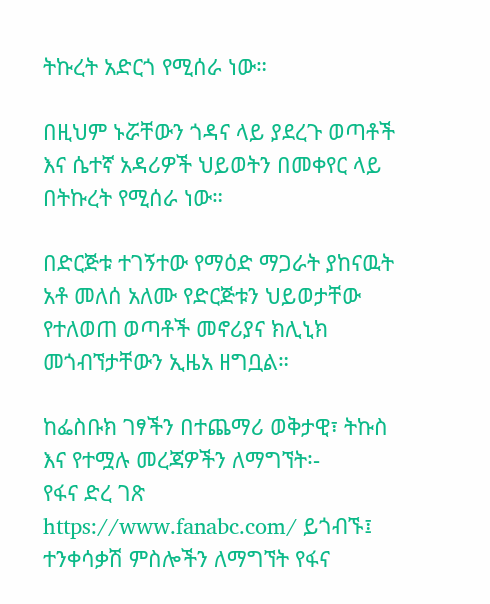ትኩረት አድርጎ የሚሰራ ነው።

በዚህም ኑሯቸውን ጎዳና ላይ ያደረጉ ወጣቶች እና ሴተኛ አዳሪዎች ህይወትን በመቀየር ላይ በትኩረት የሚሰራ ነው።

በድርጅቱ ተገኝተው የማዕድ ማጋራት ያከናዉት አቶ መለሰ አለሙ የድርጅቱን ህይወታቸው የተለወጠ ወጣቶች መኖሪያና ክሊኒክ መጎብኘታቸውን ኢዜአ ዘግቧል።

ከፌስቡክ ገፃችን በተጨማሪ ወቅታዊ፣ ትኩስ እና የተሟሉ መረጃዎችን ለማግኘት፡-
የፋና ድረ ገጽ https://www.fanabc.com/ ይጎብኙ፤
ተንቀሳቃሽ ምስሎችን ለማግኘት የፋና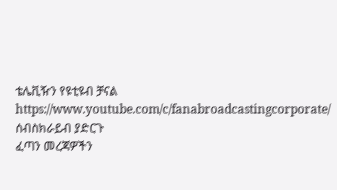ቴሌቪዥን የዩቲዩብ ቻናል https://www.youtube.com/c/fanabroadcastingcorporate/ ሰብስክራይብ ያድርጉ
ፈጣን መረጃዎችን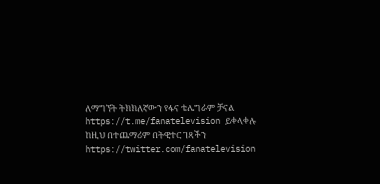ለማግኘት ትክክለኛውን የፋና ቴሌግራም ቻናል https://t.me/fanatelevision ይቀላቀሉ
ከዚህ በተጨማሪም በትዊተር ገጻችን https://twitter.com/fanatelevision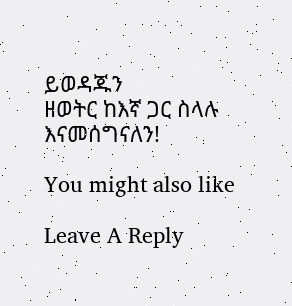ይወዳጁን
ዘወትር ከእኛ ጋር ስላሉ እናመሰግናለን!

You might also like

Leave A Reply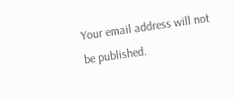Your email address will not be published.